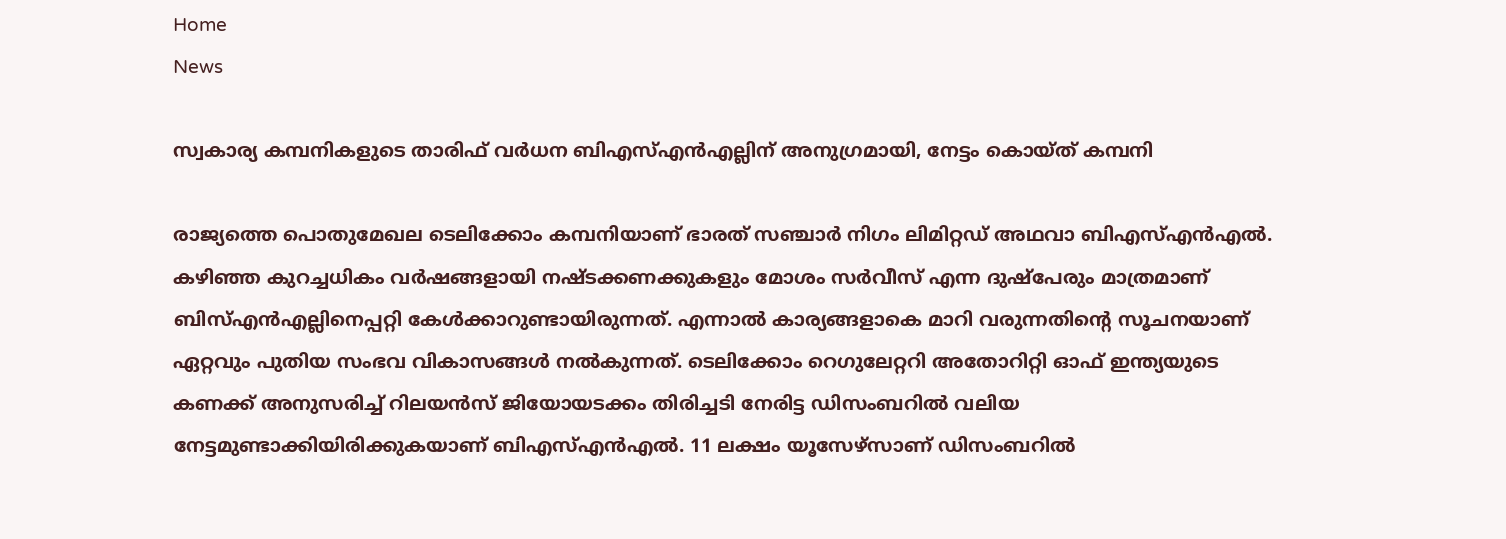Home
News

സ്വകാര്യ കമ്പനികളുടെ താരിഫ് വർധന ബിഎസ്എൻഎല്ലിന് അനുഗ്രമായി, നേട്ടം കൊയ്ത് കമ്പനി

രാജ്യത്തെ പൊതുമേഖല ടെലിക്കോം കമ്പനിയാണ് ഭാരത് സഞ്ചാർ നിഗം ലിമിറ്റഡ് അഥവാ ബിഎസ്എൻഎൽ. കഴിഞ്ഞ കുറച്ചധികം വർഷങ്ങളായി നഷ്ടക്കണക്കുകളും മോശം സർവീസ് എന്ന ദുഷ്പേരും മാത്രമാണ് ബിസ്എൻഎല്ലിനെപ്പറ്റി കേൾക്കാറുണ്ടായിരുന്നത്. എന്നാൽ കാര്യങ്ങളാകെ മാറി വരുന്നതിന്റെ സൂചനയാണ് ഏറ്റവും പുതിയ സംഭവ വികാസങ്ങൾ നൽകുന്നത്. ടെലിക്കോം റെഗുലേറ്ററി അതോറിറ്റി ഓഫ് ഇന്ത്യയുടെ കണക്ക് അനുസരിച്ച് റിലയൻസ് ജിയോയടക്കം തിരിച്ചടി നേരിട്ട ഡിസംബറിൽ വലിയ നേട്ടമുണ്ടാക്കിയിരിക്കുകയാണ് ബിഎസ്എൻഎൽ. 11 ലക്ഷം യൂസേഴ്സാണ് ഡിസംബറിൽ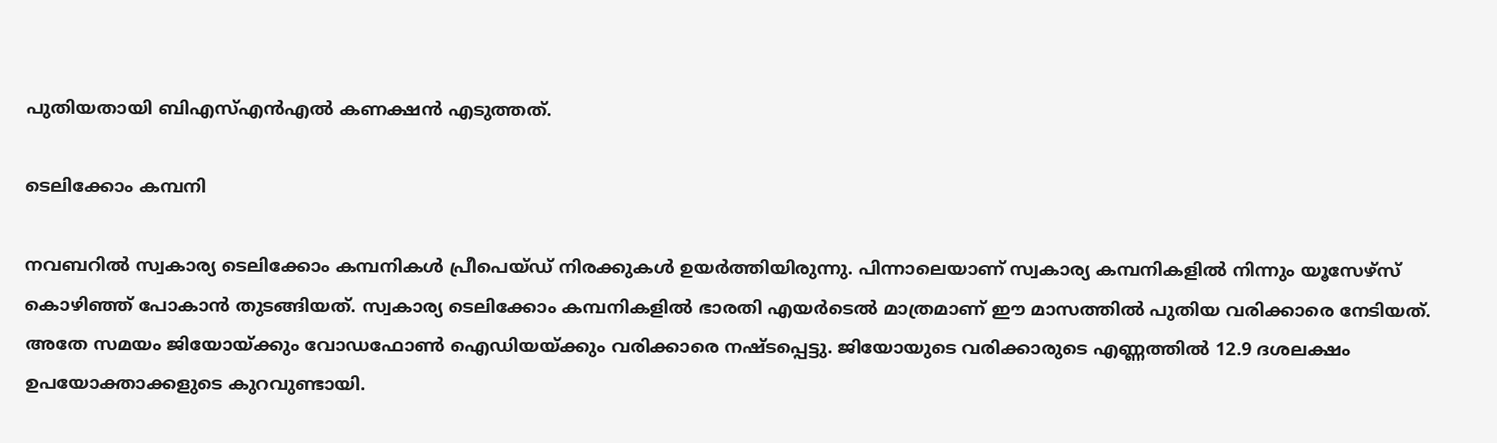പുതിയതായി ബിഎസ്എൻഎൽ കണക്ഷൻ എടുത്തത്.

ടെലിക്കോം കമ്പനി

നവബറിൽ സ്വകാര്യ ടെലിക്കോം കമ്പനികൾ പ്രീപെയ്ഡ് നിരക്കുകൾ ഉയർത്തിയിരുന്നു. പിന്നാലെയാണ് സ്വകാര്യ കമ്പനികളിൽ നിന്നും യൂസേഴ്സ് കൊഴിഞ്ഞ് പോകാൻ തുടങ്ങിയത്. സ്വകാര്യ ടെലിക്കോം കമ്പനികളിൽ ഭാരതി എയർടെൽ മാത്രമാണ് ഈ മാസത്തിൽ പുതിയ വരിക്കാരെ നേടിയത്. അതേ സമയം ജിയോയ്ക്കും വോഡഫോൺ ഐഡിയയ്ക്കും വരിക്കാരെ നഷ്ടപ്പെട്ടു. ജിയോയുടെ വരിക്കാരുടെ എണ്ണത്തിൽ 12.9 ദശലക്ഷം ഉപയോക്താക്കളുടെ കുറവുണ്ടായി.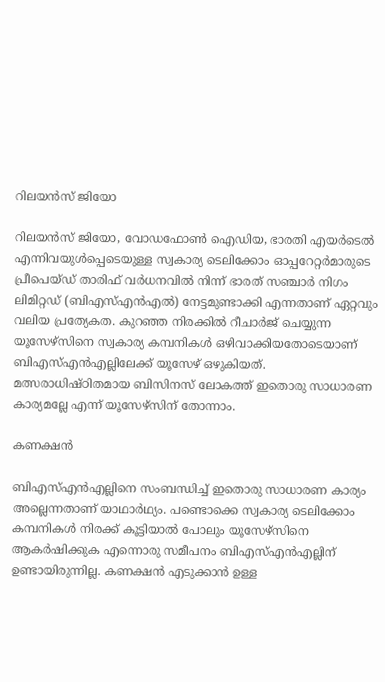റിലയൻസ് ജിയോ

റിലയൻസ് ജിയോ, വോഡഫോൺ ഐഡിയ, ഭാരതി എയർടെൽ എന്നിവയുൾപ്പെടെയുള്ള സ്വകാര്യ ടെലിക്കോം ഓപ്പറേറ്റർമാരുടെ പ്രീപെയ്ഡ് താരിഫ് വർധനവിൽ നിന്ന് ഭാരത് സഞ്ചാർ നിഗം ലിമിറ്റഡ് (ബിഎസ്എൻഎൽ) നേട്ടമുണ്ടാക്കി എന്നതാണ് ഏറ്റവും വലിയ പ്രത്യേകത. കുറഞ്ഞ നിരക്കിൽ റീചാർജ് ചെയ്യുന്ന യൂസേഴ്സിനെ സ്വകാര്യ കമ്പനികൾ ഒഴിവാക്കിയതോടെയാണ് ബിഎസ്എൻഎല്ലിലേക്ക് യൂസേഴ് ഒഴുകിയത്. മത്സരാധിഷ്ഠിതമായ ബിസിനസ് ലോകത്ത് ഇതൊരു സാധാരണ കാര്യമല്ലേ എന്ന് യൂസേഴ്സിന് തോന്നാം.

കണക്ഷൻ

ബിഎസ്എൻഎല്ലിനെ സംബന്ധിച്ച് ഇതൊരു സാധാരണ കാര്യം അല്ലെന്നതാണ് യാഥാർഥ്യം. പണ്ടൊക്കെ സ്വകാര്യ ടെലിക്കോം കമ്പനികൾ നിരക്ക് കൂട്ടിയാൽ പോലും യൂസേഴ്സിനെ ആകർഷിക്കുക എന്നൊരു സമീപനം ബിഎസ്എൻഎല്ലിന് ഉണ്ടായിരുന്നില്ല. കണക്ഷൻ എടുക്കാൻ ഉള്ള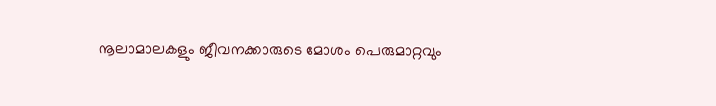നൂലാമാലകളും ജീവനക്കാരുടെ മോശം പെരുമാറ്റവും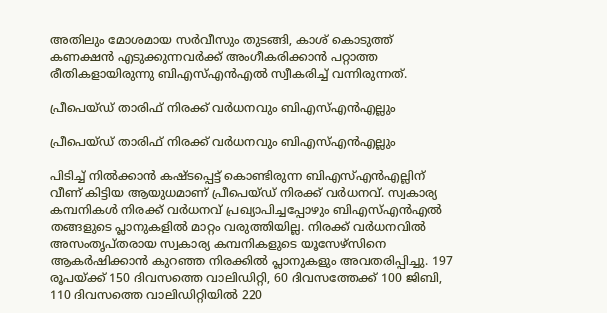അതിലും മോശമായ സർവീസും തുടങ്ങി, കാശ് കൊടുത്ത് കണക്ഷൻ എടുക്കുന്നവർക്ക് അംഗീകരിക്കാൻ പറ്റാത്ത രീതികളായിരുന്നു ബിഎസ്എൻഎൽ സ്വീകരിച്ച് വന്നിരുന്നത്.

പ്രീപെയ്ഡ് താരിഫ് നിരക്ക് വർധനവും ബിഎസ്എൻഎല്ലും

പ്രീപെയ്ഡ് താരിഫ് നിരക്ക് വർധനവും ബിഎസ്എൻഎല്ലും

പിടിച്ച് നിൽക്കാൻ കഷ്ടപ്പെട്ട് കൊണ്ടിരുന്ന ബിഎസ്എൻഎല്ലിന് വീണ് കിട്ടിയ ആയുധമാണ് പ്രീപെയ്ഡ് നിരക്ക് വർധനവ്. സ്വകാര്യ കമ്പനികൾ നിരക്ക് വർധനവ് പ്രഖ്യാപിച്ചപ്പോഴും ബിഎസ്എൻഎൽ തങ്ങളുടെ പ്ലാനുകളിൽ മാറ്റം വരുത്തിയില്ല. നിരക്ക് വർധനവിൽ അസംതൃപ്തരായ സ്വകാര്യ കമ്പനികളുടെ യൂസേഴ്സിനെ ആകർഷിക്കാൻ കുറഞ്ഞ നിരക്കിൽ പ്ലാനുകളും അവതരിപ്പിച്ചു. 197 രൂപയ്ക്ക് 150 ദിവസത്തെ വാലിഡിറ്റി, 60 ദിവസത്തേക്ക് 100 ജിബി, 110 ദിവസത്തെ വാലിഡിറ്റിയിൽ 220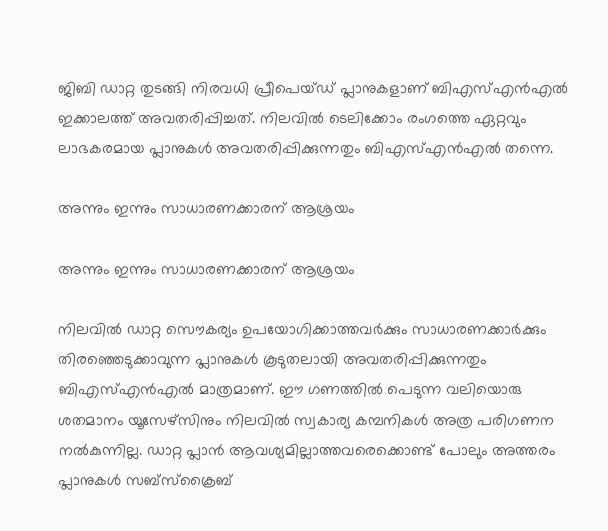ജിബി ഡാറ്റ തുടങ്ങി നിരവധി പ്രീപെയ്ഡ് പ്ലാനുകളാണ് ബിഎസ്എൻഎൽ ഇക്കാലത്ത് അവതരിപ്പിച്ചത്. നിലവിൽ ടെലിക്കോം രംഗത്തെ ഏറ്റവും ലാഭകരമായ പ്ലാനുകൾ അവതരിപ്പിക്കുന്നതും ബിഎസ്എൻഎൽ തന്നെ.

അന്നും ഇന്നും സാധാരണക്കാരന് ആശ്രയം

അന്നും ഇന്നും സാധാരണക്കാരന് ആശ്രയം

നിലവിൽ ഡാറ്റ സൌകര്യം ഉപയോഗിക്കാത്തവർക്കും സാധാരണക്കാർക്കും തിരഞ്ഞെടുക്കാവുന്ന പ്ലാനുകൾ കൂടുതലായി അവതരിപ്പിക്കുന്നതും ബിഎസ്എൻഎൽ മാത്രമാണ്. ഈ ഗണത്തിൽ പെടുന്ന വലിയൊരു ശതമാനം യൂസേഴ്സിനും നിലവിൽ സ്വകാര്യ കമ്പനികൾ അത്ര പരിഗണന നൽകുന്നില്ല. ഡാറ്റ പ്ലാൻ ആവശ്യമില്ലാത്തവരെക്കൊണ്ട് പോലും അത്തരം പ്ലാനുകൾ സബ്സ്ക്രൈബ്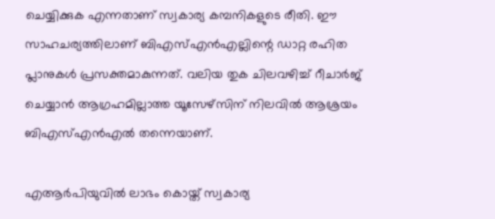ചെയ്യിക്കുക എന്നതാണ് സ്വകാര്യ കമ്പനികളുടെ രീതി. ഈ സാഹചര്യത്തിലാണ് ബിഎസ്എൻഎല്ലിന്റെ ഡാറ്റ രഹിത പ്ലാനുകൾ പ്രസക്തമാകുന്നത്. വലിയ തുക ചിലവഴിച്ച് റീചാർജ് ചെയ്യാൻ ആഗ്രഹമില്ലാത്ത യൂസേഴ്സിന് നിലവിൽ ആശ്രയം ബിഎസ്എൻഎൽ തന്നെയാണ്.

എആർപിയുവിൽ ലാഭം കൊയ്ത് സ്വകാര്യ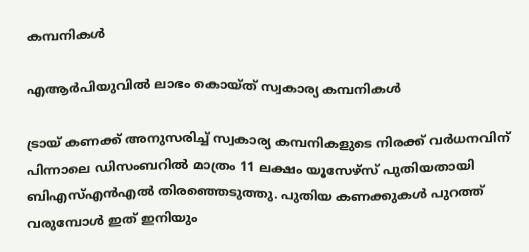കമ്പനികൾ

എആർപിയുവിൽ ലാഭം കൊയ്ത് സ്വകാര്യ കമ്പനികൾ

ട്രായ് കണക്ക് അനുസരിച്ച് സ്വകാര്യ കമ്പനികളുടെ നിരക്ക് വർധനവിന് പിന്നാലെ ഡിസംബറിൽ മാത്രം 11 ലക്ഷം യൂസേഴ്സ് പുതിയതായി ബിഎസ്എൻഎൽ തിരഞ്ഞെടുത്തു. പുതിയ കണക്കുകൾ പുറത്ത് വരുമ്പോൾ ഇത് ഇനിയും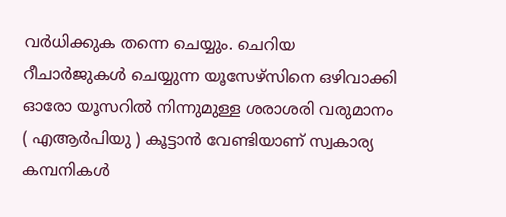വർധിക്കുക തന്നെ ചെയ്യും. ചെറിയ റീചാർജുകൾ ചെയ്യുന്ന യൂസേഴ്സിനെ ഒഴിവാക്കി ഓരോ യൂസറിൽ നിന്നുമുള്ള ശരാശരി വരുമാനം ( എആർപിയു ) കൂട്ടാൻ വേണ്ടിയാണ് സ്വകാര്യ കമ്പനികൾ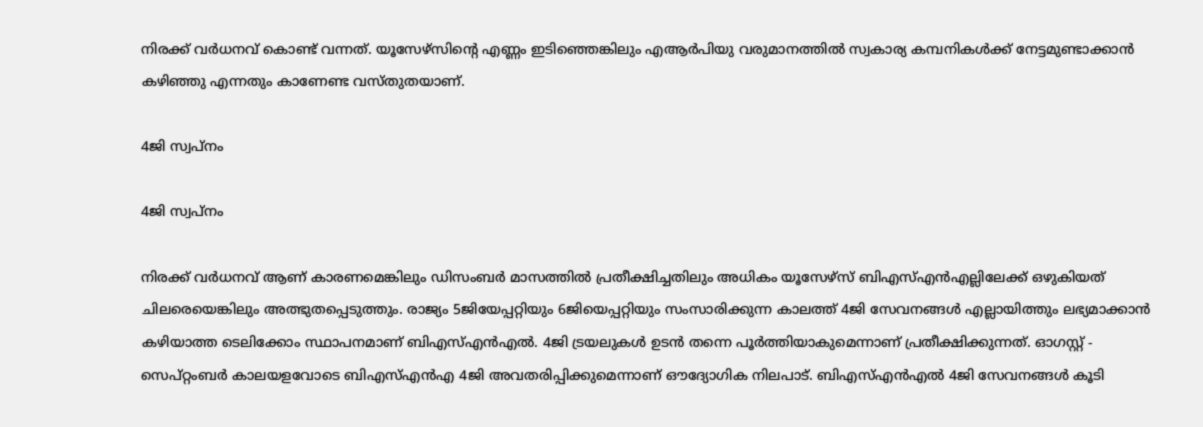നിരക്ക് വർധനവ് കൊണ്ട് വന്നത്. യൂസേഴ്സിന്റെ എണ്ണം ഇടിഞ്ഞെങ്കിലും എആർപിയു വരുമാനത്തിൽ സ്വകാര്യ കമ്പനികൾക്ക് നേട്ടമുണ്ടാക്കാൻ കഴിഞ്ഞു എന്നതും കാണേണ്ട വസ്തുതയാണ്.

4ജി സ്വപ്നം

4ജി സ്വപ്നം

നിരക്ക് വർധനവ് ആണ് കാരണമെങ്കിലും ഡിസംബർ മാസത്തിൽ പ്രതീക്ഷിച്ചതിലും അധികം യൂസേഴ്സ് ബിഎസ്എൻഎല്ലിലേക്ക് ഒഴുകിയത് ചിലരെയെങ്കിലും അത്ഭുതപ്പെടുത്തും. രാജ്യം 5ജിയേപ്പറ്റിയും 6ജിയെപ്പറ്റിയും സംസാരിക്കുന്ന കാലത്ത് 4ജി സേവനങ്ങൾ എല്ലായിത്തും ലഭ്യമാക്കാൻ കഴിയാത്ത ടെലിക്കോം സ്ഥാപനമാണ് ബിഎസ്എൻഎൽ. 4ജി ട്രയലുകൾ ഉടൻ തന്നെ പൂർത്തിയാകുമെന്നാണ് പ്രതീക്ഷിക്കുന്നത്. ഓഗസ്റ്റ് - സെപ്റ്റംബർ കാലയളവോടെ ബിഎസ്എൻഎ 4ജി അവതരിപ്പിക്കുമെന്നാണ് ഔദ്യോഗിക നിലപാട്. ബിഎസ്എൻഎൽ 4ജി സേവനങ്ങൾ കൂടി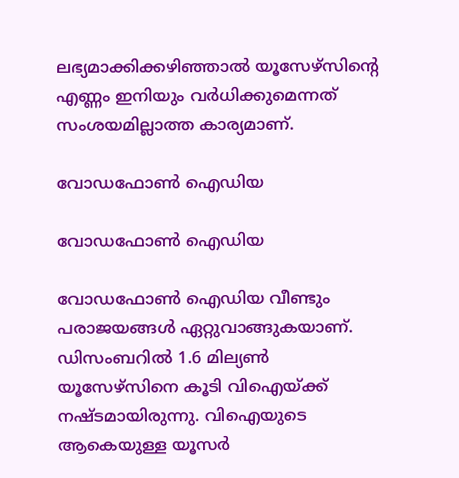ലഭ്യമാക്കിക്കഴിഞ്ഞാൽ യൂസേഴ്സിന്റെ എണ്ണം ഇനിയും വർധിക്കുമെന്നത് സംശയമില്ലാത്ത കാര്യമാണ്.

വോഡഫോൺ ഐഡിയ

വോഡഫോൺ ഐഡിയ

വോഡഫോൺ ഐഡിയ വീണ്ടും പരാജയങ്ങൾ ഏറ്റുവാങ്ങുകയാണ്. ഡിസംബറിൽ 1.6 മില്യൺ യൂസേഴ്സിനെ കൂടി വിഐയ്ക്ക് നഷ്ടമായിരുന്നു. വിഐയുടെ ആകെയുള്ള യൂസർ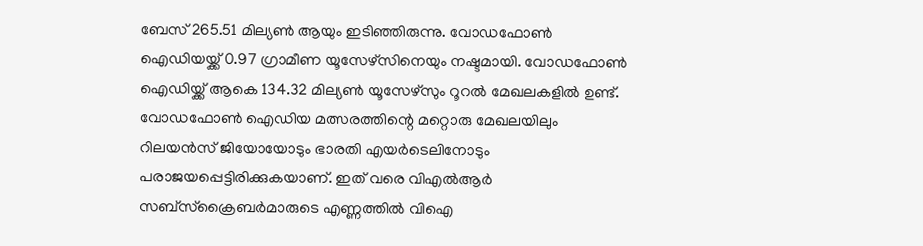ബേസ് 265.51 മില്യൺ ആയും ഇടിഞ്ഞിരുന്നു. വോഡഫോൺ ഐഡിയയ്ക്ക് 0.97 ഗ്രാമീണ യൂസേഴ്സിനെയും നഷ്ടമായി. വോഡഫോൺ ഐഡിയ്ക്ക് ആകെ 134.32 മില്യൺ യൂസേഴ്സും റൂറൽ മേഖലകളിൽ ഉണ്ട്. വോഡഫോൺ ഐഡിയ മത്സരത്തിന്റെ മറ്റൊരു മേഖലയിലും റിലയൻസ് ജിയോയോടും ഭാരതി എയർടെലിനോടും പരാജയപ്പെട്ടിരിക്കുകയാണ്. ഇത് വരെ വിഎൽആർ സബ്‌സ്‌ക്രൈബർമാരുടെ എണ്ണത്തിൽ വിഐ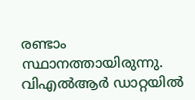രണ്ടാം സ്ഥാനത്തായിരുന്നു. വിഎൽആർ ഡാറ്റയിൽ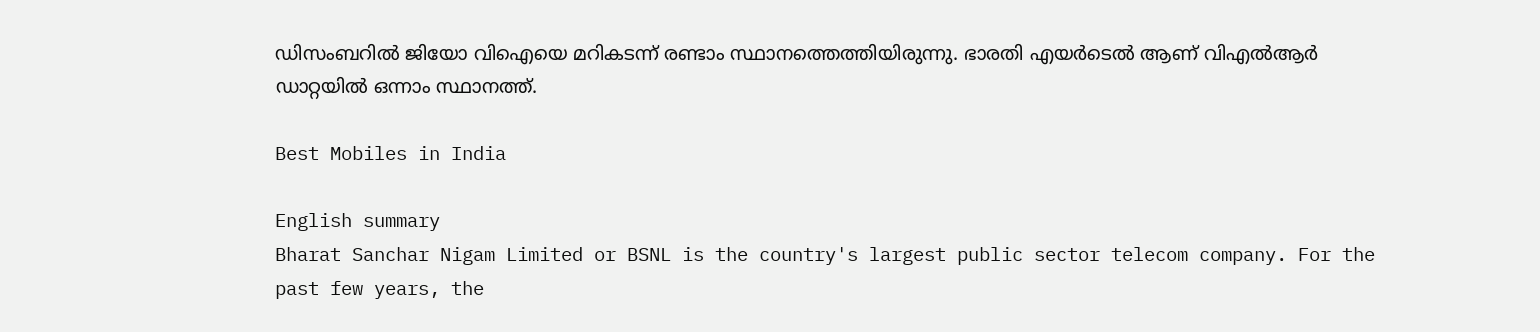ഡിസംബറിൽ ജിയോ വിഐയെ മറികടന്ന് രണ്ടാം സ്ഥാനത്തെത്തിയിരുന്നു. ഭാരതി എയർടെൽ ആണ് വിഎൽആർ ഡാറ്റയിൽ ഒന്നാം സ്ഥാനത്ത്.

Best Mobiles in India

English summary
Bharat Sanchar Nigam Limited or BSNL is the country's largest public sector telecom company. For the past few years, the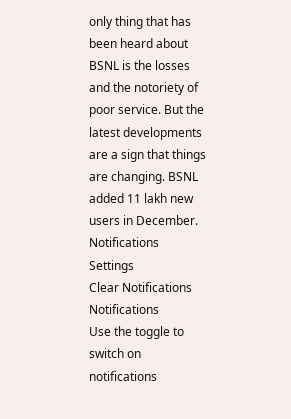only thing that has been heard about BSNL is the losses and the notoriety of poor service. But the latest developments are a sign that things are changing. BSNL added 11 lakh new users in December.
Notifications
Settings
Clear Notifications
Notifications
Use the toggle to switch on notifications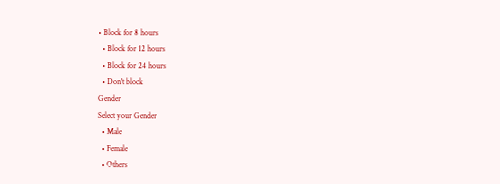• Block for 8 hours
  • Block for 12 hours
  • Block for 24 hours
  • Don't block
Gender
Select your Gender
  • Male
  • Female
  • Others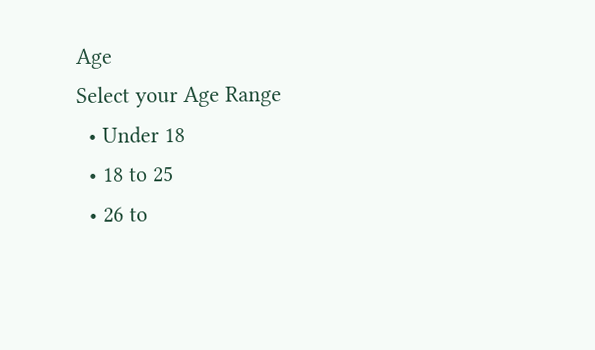Age
Select your Age Range
  • Under 18
  • 18 to 25
  • 26 to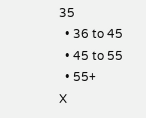35
  • 36 to 45
  • 45 to 55
  • 55+
X